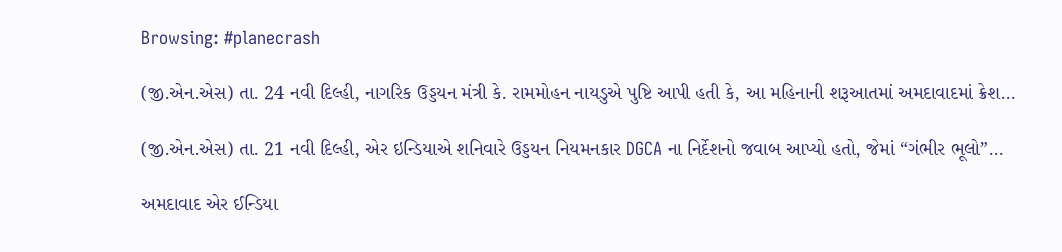Browsing: #planecrash

(જી.એન.એસ) તા. 24 નવી દિલ્હી, નાગરિક ઉડ્ડયન મંત્રી કે. રામમોહન નાયડુએ પુષ્ટિ આપી હતી કે, આ મહિનાની શરૂઆતમાં અમદાવાદમાં ક્રેશ…

(જી.એન.એસ) તા. 21 નવી દિલ્હી, એર ઇન્ડિયાએ શનિવારે ઉડ્ડયન નિયમનકાર DGCA ના નિર્દેશનો જવાબ આપ્યો હતો, જેમાં “ગંભીર ભૂલો”…

અમદાવાદ એર ઈન્ડિયા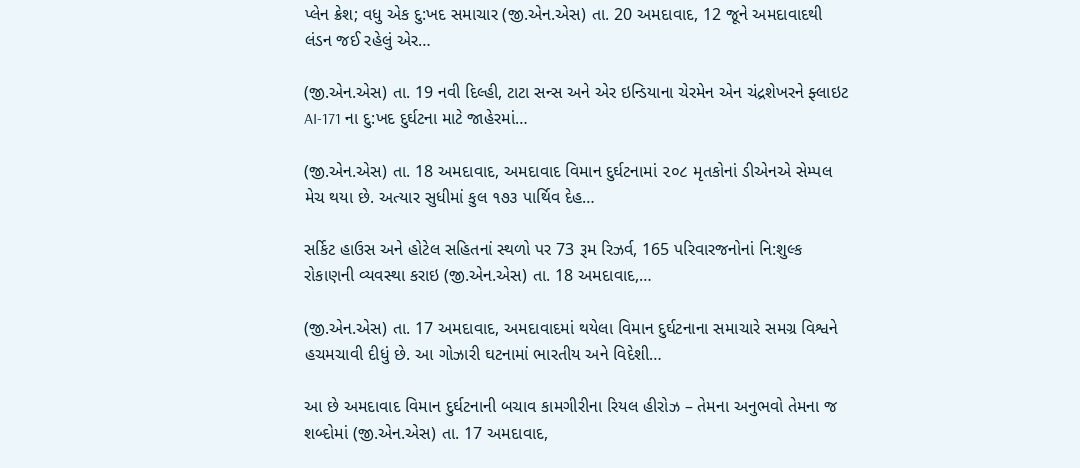પ્લેન ક્રેશ; વધુ એક દુ:ખદ સમાચાર (જી.એન.એસ) તા. 20 અમદાવાદ, 12 જૂને અમદાવાદથી લંડન જઈ રહેલું એર…

(જી.એન.એસ) તા. 19 નવી દિલ્હી, ટાટા સન્સ અને એર ઇન્ડિયાના ચેરમેન એન ચંદ્રશેખરને ફ્લાઇટ AI-171 ના દુ:ખદ દુર્ઘટના માટે જાહેરમાં…

(જી.એન.એસ) તા. 18 અમદાવાદ, અમદાવાદ વિમાન દુર્ઘટનામાં ૨૦૮ મૃતકોનાં ડીએનએ સેમ્પલ મેચ થયા છે. અત્યાર સુધીમાં કુલ ૧૭૩ પાર્થિવ દેહ…

સર્કિટ હાઉસ અને હોટેલ સહિતનાં સ્થળો પર 73 રૂમ રિઝર્વ, 165 પરિવારજનોનાં નિ:શુલ્ક રોકાણની વ્યવસ્થા કરાઇ (જી.એન.એસ) તા. 18 અમદાવાદ,…

(જી.એન.એસ) તા. 17 અમદાવાદ, અમદાવાદમાં થયેલા વિમાન દુર્ઘટનાના સમાચારે સમગ્ર વિશ્વને હચમચાવી દીધું છે. આ ગોઝારી ઘટનામાં ભારતીય અને વિદેશી…

આ છે અમદાવાદ વિમાન દુર્ઘટનાની બચાવ કામગીરીના રિયલ હીરોઝ – તેમના અનુભવો તેમના જ શબ્દોમાં (જી.એન.એસ) તા. 17 અમદાવાદ,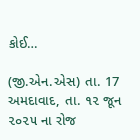કોઈ…

(જી.એન.એસ) તા. 17 અમદાવાદ, તા. ૧૨ જૂન ૨૦૨૫ ના રોજ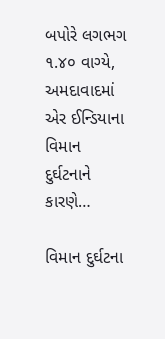બપોરે લગભગ ૧.૪૦ વાગ્યે, અમદાવાદમાં એર ઈન્ડિયાના વિમાન દુર્ઘટનાને કારણે…

વિમાન દુર્ઘટના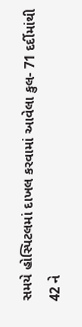સમયે હોસ્પિટલમાં દાખલ કરવામાં આવેલા કુલ- 71 દર્દીમાંથી 42 ને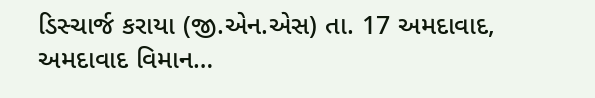ડિસ્ચાર્જ કરાયા (જી.એન.એસ) તા. 17 અમદાવાદ, અમદાવાદ વિમાન…